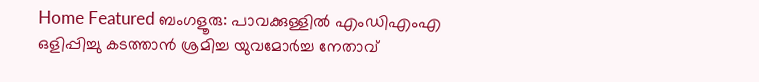Home Featured ബംഗളൂരു: പാവക്കുള്ളില്‍ എംഡിഎംഎ ഒളിപ്പിച്ചു കടത്താന്‍ ശ്രമിച്ച യുവമോര്‍ച്ച നേതാവ്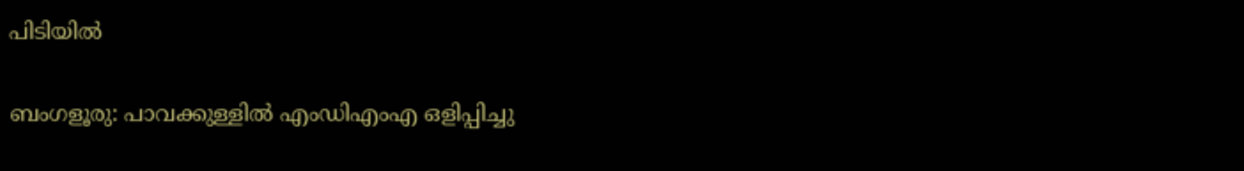പിടിയില്‍

ബംഗളൂരു: പാവക്കുള്ളില്‍ എംഡിഎംഎ ഒളിപ്പിച്ചു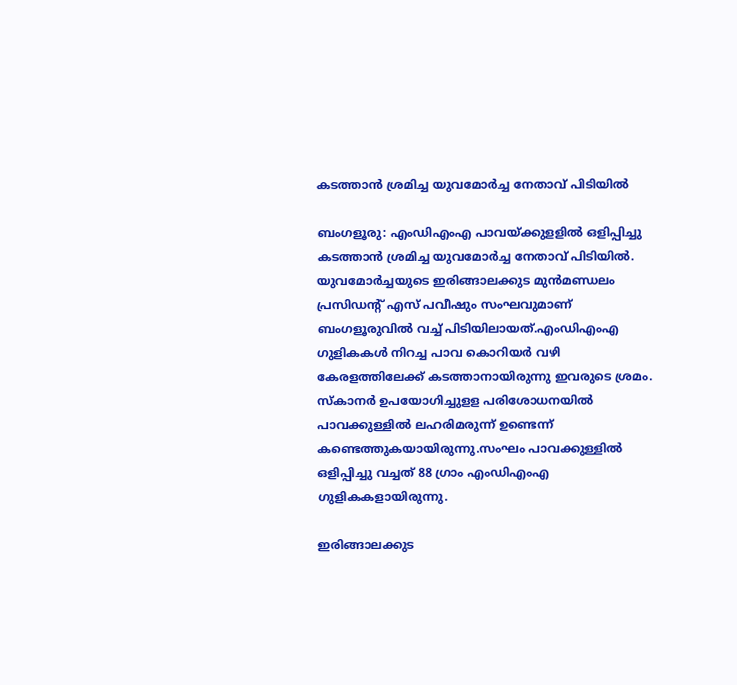കടത്താന്‍ ശ്രമിച്ച യുവമോര്‍ച്ച നേതാവ് പിടിയില്‍

ബംഗളൂരു: എംഡിഎംഎ പാവയ്ക്കുളളില്‍ ഒളിപ്പിച്ചു കടത്താന്‍ ശ്രമിച്ച യുവമോര്‍ച്ച നേതാവ് പിടിയില്‍. യുവമോര്‍ച്ചയുടെ ഇരിങ്ങാലക്കുട മുന്‍മണ്ഡലം പ്രസിഡന്റ് എസ് പവീഷും സംഘവുമാണ് ബംഗളൂരുവില്‍ വച്ച്‌ പിടിയിലായത്.എംഡിഎംഎ ഗുളികകള്‍ നിറച്ച പാവ കൊറിയര്‍ വഴി കേരളത്തിലേക്ക് കടത്താനായിരുന്നു ഇവരുടെ ശ്രമം. സ്കാനര്‍ ഉപയോഗിച്ചുളള പരിശോധനയില്‍ പാവക്കുള്ളില്‍ ലഹരിമരുന്ന് ഉണ്ടെന്ന് കണ്ടെത്തുകയായിരുന്നു.സംഘം പാവക്കുള്ളില്‍ ഒളിപ്പിച്ചു വച്ചത് 88 ഗ്രാം എംഡിഎംഎ ഗുളികകളായിരുന്നു.

ഇരിങ്ങാലക്കുട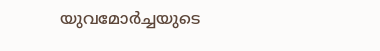യുവമോര്‍ച്ചയുടെ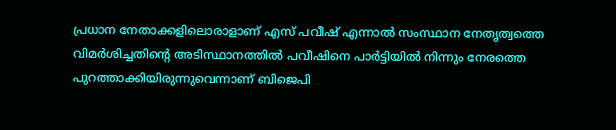പ്രധാന നേതാക്കളിലൊരാളാണ് എസ് പവീഷ് എന്നാല്‍ സംസ്ഥാന നേതൃത്വത്തെ വിമര്‍ശിച്ചതിന്റെ അടിസ്ഥാനത്തില്‍ പവീഷിനെ പാര്‍ട്ടിയില്‍ നിന്നും നേരത്തെ പുറത്താക്കിയിരുന്നുവെന്നാണ് ബിജെപി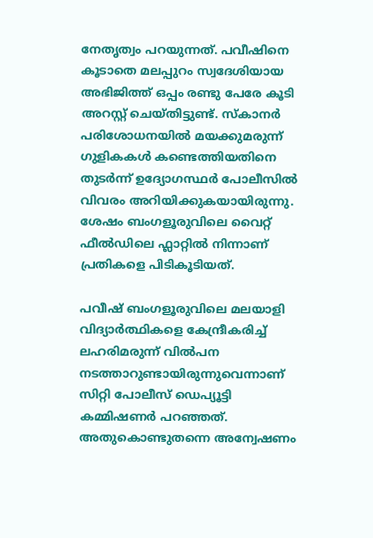നേതൃത്വം പറയുന്നത്. പവീഷിനെ കൂടാതെ മലപ്പുറം സ്വദേശിയായ അഭിജിത്ത് ഒപ്പം രണ്ടു പേരേ കൂടി അറസ്റ്റ് ചെയ്തിട്ടുണ്ട്. സ്കാനര്‍ പരിശോധനയില്‍ മയക്കുമരുന്ന് ഗുളികകള്‍ കണ്ടെത്തിയതിനെ തുടര്‍ന്ന് ഉദ്യോഗസ്ഥര്‍ പോലീസില്‍ വിവരം അറിയിക്കുകയായിരുന്നു. ശേഷം ബംഗളൂരുവിലെ വൈറ്റ് ഫീല്‍ഡിലെ ഫ്ലാറ്റില്‍ നിന്നാണ് പ്രതികളെ പിടികൂടിയത്.

പവീഷ് ബംഗളൂരുവിലെ മലയാളി വിദ്യാര്‍ത്ഥികളെ കേന്ദ്രീകരിച്ച്‌ ലഹരിമരുന്ന് വില്‍പന നടത്താറുണ്ടായിരുന്നുവെന്നാണ് സിറ്റി പോലീസ് ഡെപ്യൂട്ടി കമ്മിഷണര്‍ പറഞ്ഞത്. അതുകൊണ്ടുതന്നെ അന്വേഷണം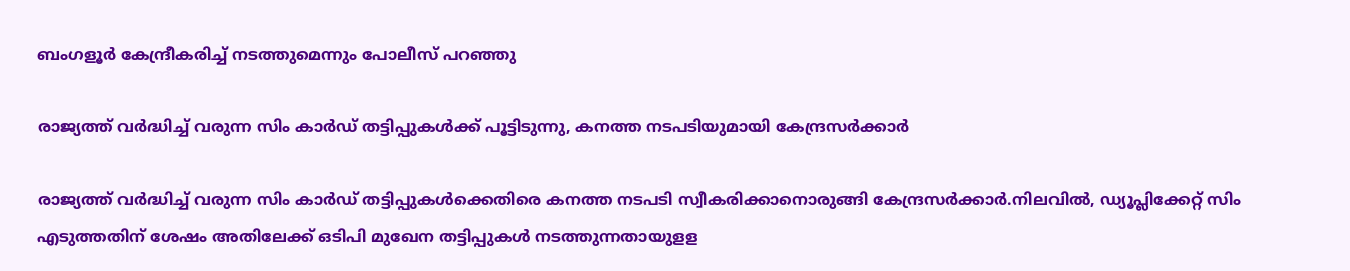ബംഗളൂര്‍ കേന്ദ്രീകരിച്ച്‌ നടത്തുമെന്നും പോലീസ് പറഞ്ഞു

രാജ്യത്ത് വര്‍ദ്ധിച്ച്‌ വരുന്ന സിം കാര്‍ഡ് തട്ടിപ്പുകള്‍ക്ക് പൂട്ടിടുന്നു, കനത്ത നടപടിയുമായി കേന്ദ്രസര്‍ക്കാര്‍

രാജ്യത്ത് വര്‍ദ്ധിച്ച്‌ വരുന്ന സിം കാര്‍ഡ് തട്ടിപ്പുകള്‍ക്കെതിരെ കനത്ത നടപടി സ്വീകരിക്കാനൊരുങ്ങി കേന്ദ്രസര്‍ക്കാര്‍.നിലവില്‍, ഡ്യൂപ്ലിക്കേറ്റ് സിം എടുത്തതിന് ശേഷം അതിലേക്ക് ഒടിപി മുഖേന തട്ടിപ്പുകള്‍ നടത്തുന്നതായുളള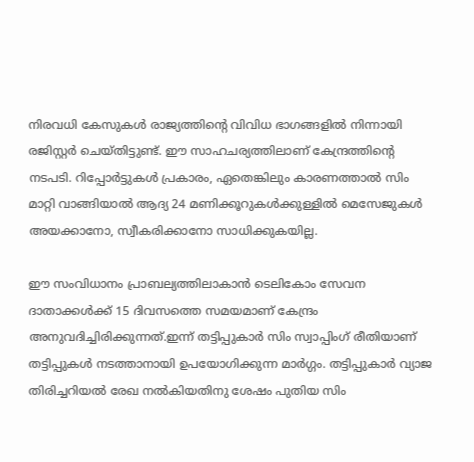നിരവധി കേസുകള്‍ രാജ്യത്തിന്റെ വിവിധ ഭാഗങ്ങളില്‍ നിന്നായി രജിസ്റ്റര്‍ ചെയ്തിട്ടുണ്ട്. ഈ സാഹചര്യത്തിലാണ് കേന്ദ്രത്തിന്റെ നടപടി. റിപ്പോര്‍ട്ടുകള്‍ പ്രകാരം, ഏതെങ്കിലും കാരണത്താല്‍ സിം മാറ്റി വാങ്ങിയാല്‍ ആദ്യ 24 മണിക്കൂറുകള്‍ക്കുള്ളില്‍ മെസേജുകള്‍ അയക്കാനോ, സ്വീകരിക്കാനോ സാധിക്കുകയില്ല.

ഈ സംവിധാനം പ്രാബല്യത്തിലാകാന്‍ ടെലികോം സേവന ദാതാക്കള്‍ക്ക് 15 ദിവസത്തെ സമയമാണ് കേന്ദ്രം അനുവദിച്ചിരിക്കുന്നത്.ഇന്ന് തട്ടിപ്പുകാര്‍ സിം സ്വാപ്പിംഗ് രീതിയാണ് തട്ടിപ്പുകള്‍ നടത്താനായി ഉപയോഗിക്കുന്ന മാര്‍ഗ്ഗം. തട്ടിപ്പുകാര്‍ വ്യാജ തിരിച്ചറിയല്‍ രേഖ നല്‍കിയതിനു ശേഷം പുതിയ സിം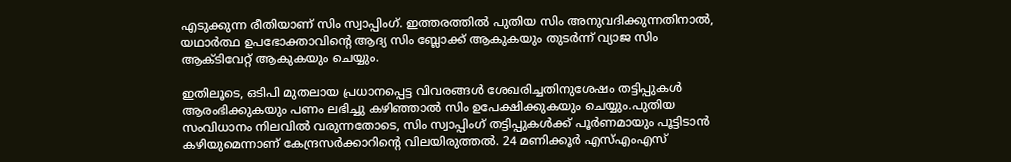എടുക്കുന്ന രീതിയാണ് സിം സ്വാപ്പിംഗ്. ഇത്തരത്തില്‍ പുതിയ സിം അനുവദിക്കുന്നതിനാല്‍, യഥാര്‍ത്ഥ ഉപഭോക്താവിന്റെ ആദ്യ സിം ബ്ലോക്ക് ആകുകയും തുടര്‍ന്ന് വ്യാജ സിം ആക്ടിവേറ്റ് ആകുകയും ചെയ്യും.

ഇതിലൂടെ, ഒടിപി മുതലായ പ്രധാനപ്പെട്ട വിവരങ്ങള്‍ ശേഖരിച്ചതിനുശേഷം തട്ടിപ്പുകള്‍ ആരംഭിക്കുകയും പണം ലഭിച്ചു കഴിഞ്ഞാല്‍ സിം ഉപേക്ഷിക്കുകയും ചെയ്യും.പുതിയ സംവിധാനം നിലവില്‍ വരുന്നതോടെ, സിം സ്വാപ്പിംഗ് തട്ടിപ്പുകള്‍ക്ക് പൂര്‍ണമായും പൂട്ടിടാന്‍ കഴിയുമെന്നാണ് കേന്ദ്രസര്‍ക്കാറിന്റെ വിലയിരുത്തല്‍. 24 മണിക്കൂര്‍ എസ്‌എംഎസ്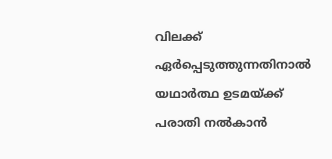വിലക്ക് ഏര്‍പ്പെടുത്തുന്നതിനാല്‍ യഥാര്‍ത്ഥ ഉടമയ്ക്ക് പരാതി നല്‍കാന്‍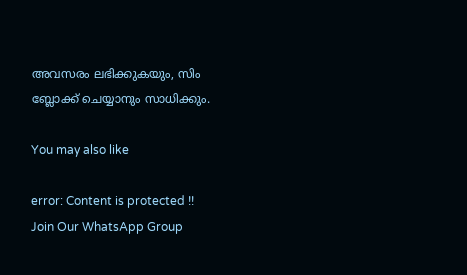അവസരം ലഭിക്കുകയും, സിം ബ്ലോക്ക് ചെയ്യാനും സാധിക്കും.

You may also like

error: Content is protected !!
Join Our WhatsApp Group